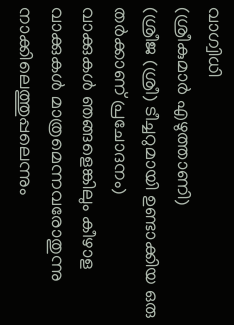വാഗ്വിധി
(ശ്രീകുമാർ എഴുത്താണി)
(ശ്രീജ (ശ്രീ) ടീച്ചറുമായി ഉണ്ടാക്കിയ ഒരു തർക്കാണ് പ്രചോദനം)
വാക്കുകൾ ഞങ്ങളെങ്കിലും കീഴാള
വാക്കുകൾ മാത്രമെന്നവരോതുന്നു
നാക്കിലെത്തുപ്പലെന്നും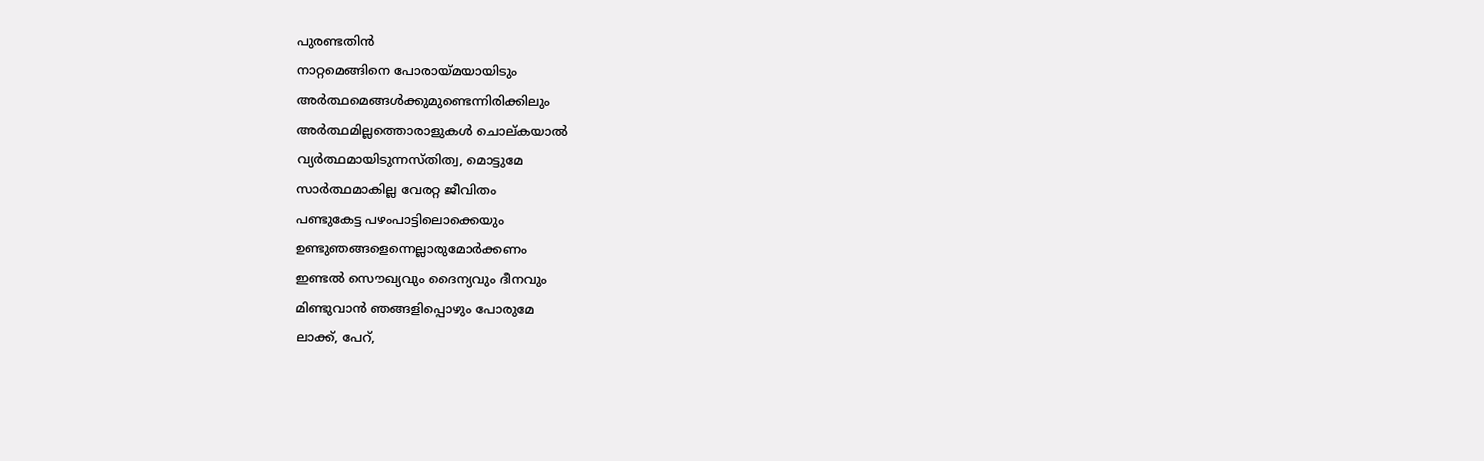പുരണ്ടതിൻ
നാറ്റമെങ്ങിനെ പോരായ്മയായിടും
അർത്ഥമെങ്ങൾക്കുമുണ്ടെന്നിരിക്കിലും
അർത്ഥമില്ലത്തൊരാളുകൾ ചൊല്കയാൽ
വ്യർത്ഥമായിടുന്നസ്തിത്വ, മൊട്ടുമേ
സാർത്ഥമാകില്ല വേരറ്റ ജീവിതം
പണ്ടുകേട്ട പഴംപാട്ടിലൊക്കെയും
ഉണ്ടുഞങ്ങളെന്നെല്ലാരുമോർക്കണം
ഇണ്ടൽ സൌഖ്യവും ദൈന്യവും ദീനവും
മിണ്ടുവാൻ ഞങ്ങളിപ്പൊഴും പോരുമേ
ലാക്ക്, പേറ്,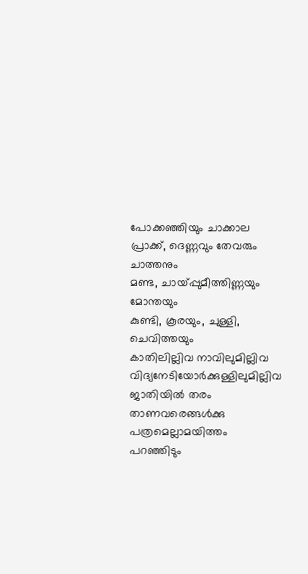പോക്കഞ്ഞിയും ചാക്കാല
പ്രാക്ക്, ദെണ്ണവും തേവരും ചാത്തനും
മണ്ട, ചായ്പ്പുമീത്തിണ്ണയും മോന്തയും
കുണ്ടി, കൂരയും, ചുള്ളി, ചെവിത്തയും
കാതിലില്ലിവ നാവിലുമില്ലിവ
വിദ്യനേടിയോർക്കുള്ളിലുമില്ലിവ
ജാതിയിൽ തരം താണവരെങ്ങൾക്കു
പത്രമെല്ലാമയിത്തം പറഞ്ഞിടും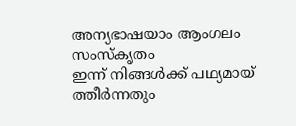അന്യഭാഷയാം ആംഗലം സംസ്കൃതം
ഇന്ന് നിങ്ങൾക്ക് പഥ്യമായ് ത്തീർന്നതും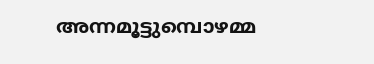അന്നമൂട്ടുമ്പൊഴമ്മ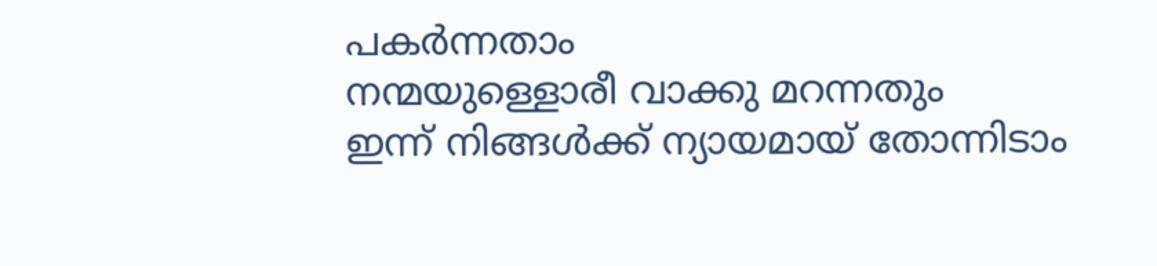പകർന്നതാം
നന്മയുള്ളൊരീ വാക്കു മറന്നതും
ഇന്ന് നിങ്ങൾക്ക് ന്യായമായ് തോന്നിടാം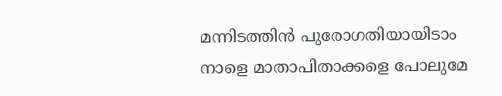മന്നിടത്തിൻ പുരോഗതിയായിടാം
നാളെ മാതാപിതാക്കളെ പോലുമേ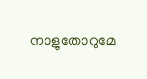നാളുതോറുമേ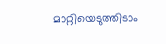മാറ്റിയെടുത്തിടാം